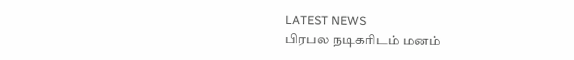LATEST NEWS
பிரபல நடிகரிடம் மனம்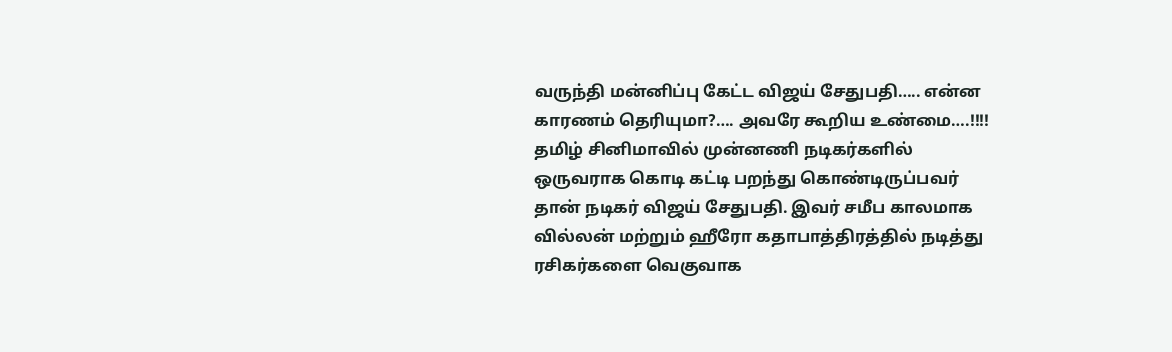வருந்தி மன்னிப்பு கேட்ட விஜய் சேதுபதி….. என்ன காரணம் தெரியுமா?…. அவரே கூறிய உண்மை….!!!!
தமிழ் சினிமாவில் முன்னணி நடிகர்களில் ஒருவராக கொடி கட்டி பறந்து கொண்டிருப்பவர் தான் நடிகர் விஜய் சேதுபதி. இவர் சமீப காலமாக வில்லன் மற்றும் ஹீரோ கதாபாத்திரத்தில் நடித்து ரசிகர்களை வெகுவாக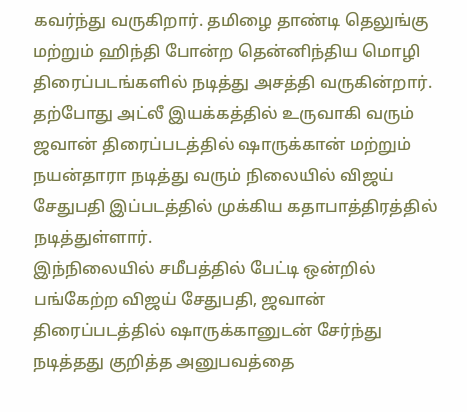கவர்ந்து வருகிறார். தமிழை தாண்டி தெலுங்கு மற்றும் ஹிந்தி போன்ற தென்னிந்திய மொழி திரைப்படங்களில் நடித்து அசத்தி வருகின்றார். தற்போது அட்லீ இயக்கத்தில் உருவாகி வரும் ஜவான் திரைப்படத்தில் ஷாருக்கான் மற்றும் நயன்தாரா நடித்து வரும் நிலையில் விஜய் சேதுபதி இப்படத்தில் முக்கிய கதாபாத்திரத்தில் நடித்துள்ளார்.
இந்நிலையில் சமீபத்தில் பேட்டி ஒன்றில் பங்கேற்ற விஜய் சேதுபதி, ஜவான் திரைப்படத்தில் ஷாருக்கானுடன் சேர்ந்து நடித்தது குறித்த அனுபவத்தை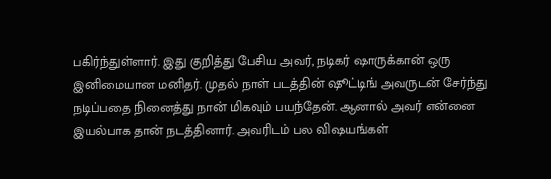பகிர்ந்துள்ளார். இது குறித்து பேசிய அவர், நடிகர் ஷாருக்கான் ஒரு இனிமையான மனிதர். முதல் நாள் படத்தின் ஷூட்டிங் அவருடன் சேர்ந்து நடிப்பதை நினைத்து நான் மிகவும் பயந்தேன். ஆனால் அவர் என்னை இயல்பாக தான் நடத்தினார். அவரிடம் பல விஷயங்கள்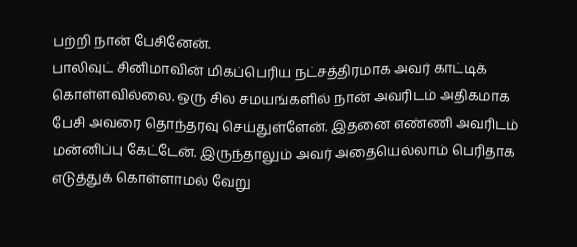பற்றி நான் பேசினேன்.
பாலிவுட் சினிமாவின் மிகப்பெரிய நட்சத்திரமாக அவர் காட்டிக் கொள்ளவில்லை. ஒரு சில சமயங்களில் நான் அவரிடம் அதிகமாக பேசி அவரை தொந்தரவு செய்துள்ளேன். இதனை எண்ணி அவரிடம் மன்னிப்பு கேட்டேன். இருந்தாலும் அவர் அதையெல்லாம் பெரிதாக எடுத்துக் கொள்ளாமல் வேறு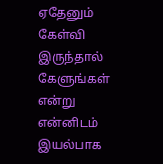ஏதேனும் கேள்வி இருந்தால் கேளுங்கள் என்று என்னிடம் இயல்பாக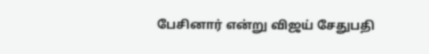பேசினார் என்று விஜய் சேதுபதி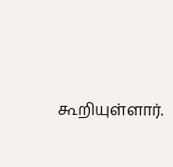கூறியுள்ளார்.